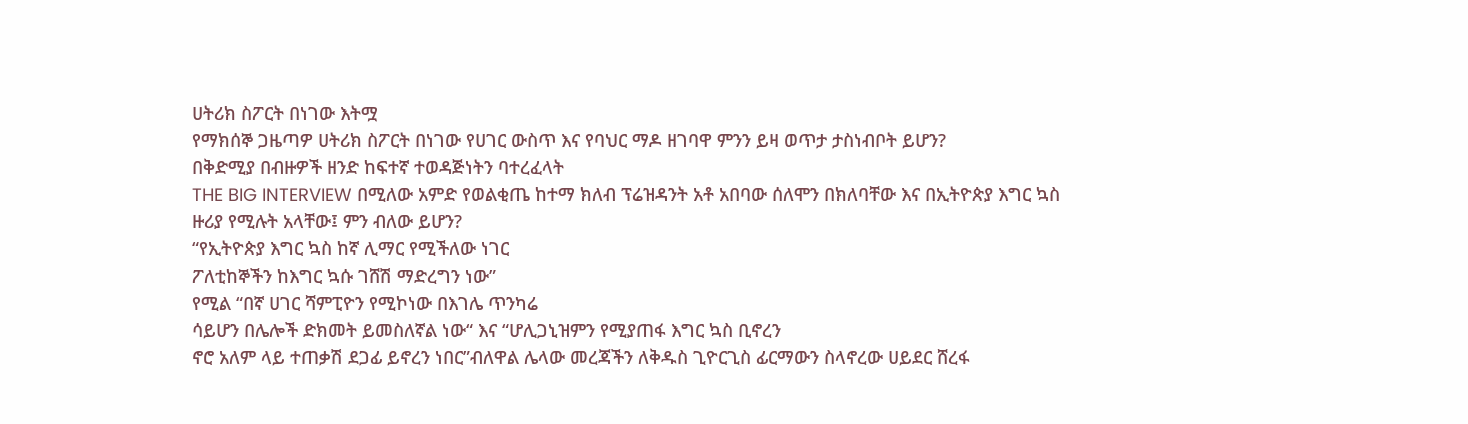ሀትሪክ ስፖርት በነገው እትሟ
የማክሰኞ ጋዜጣዎ ሀትሪክ ስፖርት በነገው የሀገር ውስጥ እና የባህር ማዶ ዘገባዋ ምንን ይዛ ወጥታ ታስነብቦት ይሆን?
በቅድሚያ በብዙዎች ዘንድ ከፍተኛ ተወዳጅነትን ባተረፈላት
THE BIG INTERVIEW በሚለው አምድ የወልቂጤ ከተማ ክለብ ፕሬዝዳንት አቶ አበባው ሰለሞን በክለባቸው እና በኢትዮጵያ እግር ኳስ ዙሪያ የሚሉት አላቸው፤ ምን ብለው ይሆን?
“የኢትዮጵያ እግር ኳስ ከኛ ሊማር የሚችለው ነገር
ፖለቲከኞችን ከእግር ኳሱ ገሸሽ ማድረግን ነው”
የሚል “በኛ ሀገር ሻምፒዮን የሚኮነው በእገሌ ጥንካሬ
ሳይሆን በሌሎች ድክመት ይመስለኛል ነው“ እና “ሆሊጋኒዝምን የሚያጠፋ እግር ኳስ ቢኖረን
ኖሮ አለም ላይ ተጠቃሽ ደጋፊ ይኖረን ነበር”ብለዋል ሌላው መረጃችን ለቅዱስ ጊዮርጊስ ፊርማውን ስላኖረው ሀይደር ሸረፋ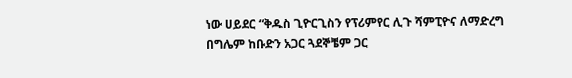ነው ሀይደር “ቅዱስ ጊዮርጊስን የፕሪምየር ሊጉ ሻምፒዮና ለማድረግ በግሌም ከቡድን አጋር ጓደኞቼም ጋር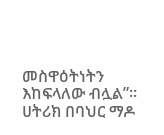መስዋዕትነትን እከፍላለው ብሏል”፡፡
ሀትሪክ በባህር ማዶ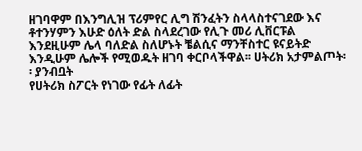ዘገባዋም በእንግሊዝ ፕሪምየር ሊግ ሽንፈትን ስላላስተናገደው እና ቶተንሃምን እሁድ ዕለት ድል ስላደረገው የሊጉ መሪ ሊቨርፑል እንደዚሁም ሌላ ባለድል ስለሆኑት ቼልሲና ማንቸስተር ዩናይትድ እንዲሁም ሌሎች የሚወዱት ዘገባ ቀርቦላችዋል፡፡ ሀትሪክ አታምልጦት፡፡ ያንብቧት
የሀትሪክ ስፖርት የነገው የፊት ለፊት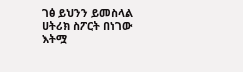ገፅ ይህንን ይመስላል
ሀትሪክ ስፖርት በነገው እትሟ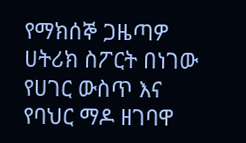የማክሰኞ ጋዜጣዎ ሀትሪክ ስፖርት በነገው የሀገር ውስጥ እና የባህር ማዶ ዘገባዋ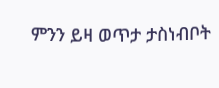ምንን ይዛ ወጥታ ታስነብቦት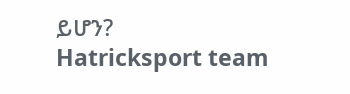ይሆን?
Hatricksport team